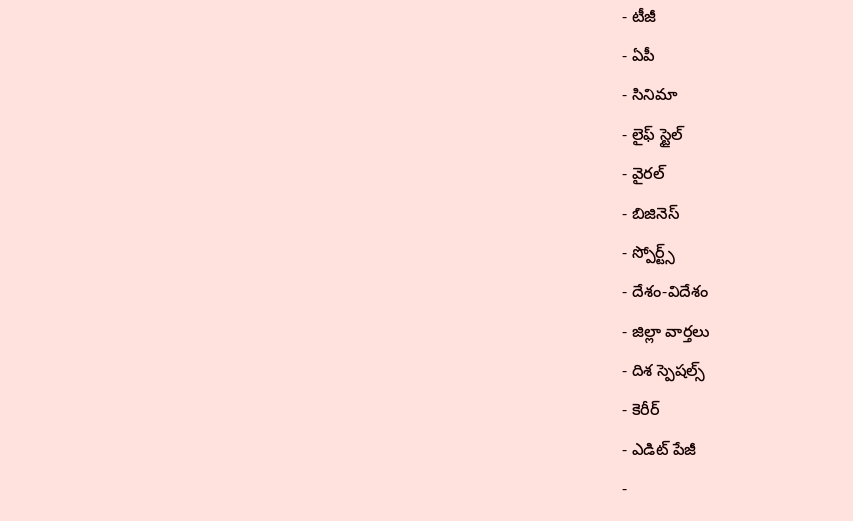- టీజీ
- ఏపీ
- సినిమా
- లైఫ్ స్టైల్
- వైరల్
- బిజినెస్
- స్పోర్ట్స్
- దేశం-విదేశం
- జిల్లా వార్తలు
- దిశ స్పెషల్స్
- కెరీర్
- ఎడిట్ పేజీ
-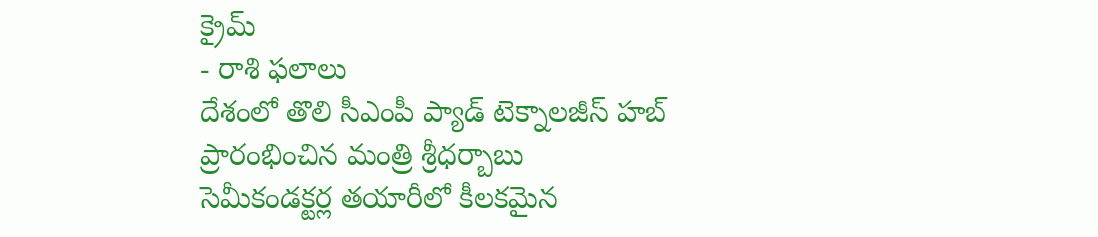క్రైమ్
- రాశి ఫలాలు
దేశంలో తొలి సీఎంపీ ప్యాడ్ టెక్నాలజీస్ హబ్ ప్రారంభించిన మంత్రి శ్రీధర్బాబు
సెమీకండక్టర్ల తయారీలో కీలకమైన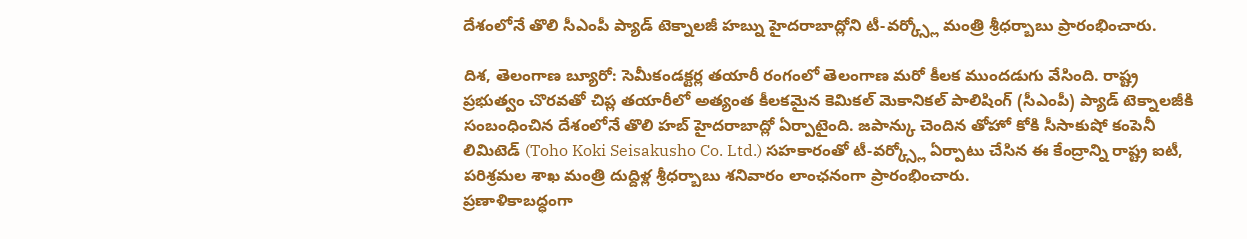దేశంలోనే తొలి సీఎంపీ ప్యాడ్ టెక్నాలజీ హబ్ను హైదరాబాద్లోని టీ-వర్క్స్లో మంత్రి శ్రీధర్బాబు ప్రారంభించారు.

దిశ, తెలంగాణ బ్యూరో: సెమీకండక్టర్ల తయారీ రంగంలో తెలంగాణ మరో కీలక ముందడుగు వేసింది. రాష్ట్ర ప్రభుత్వం చొరవతో చిప్ల తయారీలో అత్యంత కీలకమైన కెమికల్ మెకానికల్ పాలిషింగ్ (సీఎంపీ) ప్యాడ్ టెక్నాలజీకి సంబంధించిన దేశంలోనే తొలి హబ్ హైదరాబాద్లో ఏర్పాటైంది. జపాన్కు చెందిన తోహో కోకి సీసాకుషో కంపెనీ లిమిటెడ్ (Toho Koki Seisakusho Co. Ltd.) సహకారంతో టీ-వర్క్స్లో ఏర్పాటు చేసిన ఈ కేంద్రాన్ని రాష్ట్ర ఐటీ, పరిశ్రమల శాఖ మంత్రి దుద్దిళ్ల శ్రీధర్బాబు శనివారం లాంఛనంగా ప్రారంభించారు.
ప్రణాళికాబద్ధంగా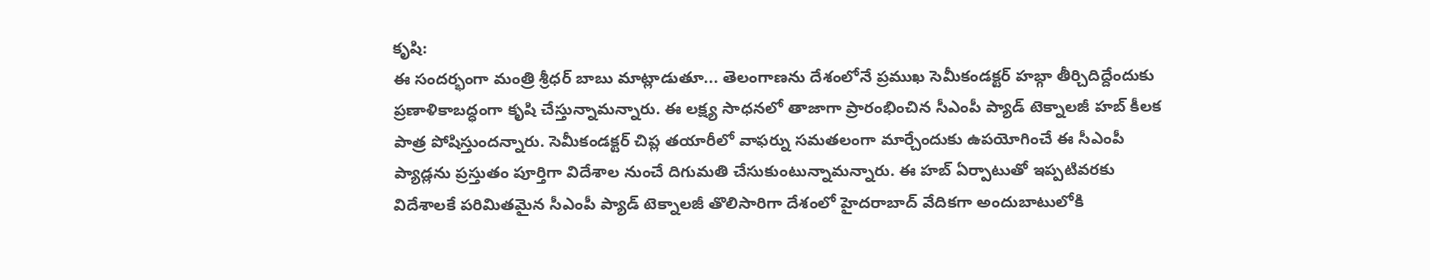కృషి:
ఈ సందర్భంగా మంత్రి శ్రీధర్ బాబు మాట్లాడుతూ... తెలంగాణను దేశంలోనే ప్రముఖ సెమీకండక్టర్ హబ్గా తీర్చిదిద్దేందుకు ప్రణాళికాబద్ధంగా కృషి చేస్తున్నామన్నారు. ఈ లక్ష్య సాధనలో తాజాగా ప్రారంభించిన సీఎంపీ ప్యాడ్ టెక్నాలజీ హబ్ కీలక పాత్ర పోషిస్తుందన్నారు. సెమీకండక్టర్ చిప్ల తయారీలో వాఫర్ను సమతలంగా మార్చేందుకు ఉపయోగించే ఈ సీఎంపీ ప్యాడ్లను ప్రస్తుతం పూర్తిగా విదేశాల నుంచే దిగుమతి చేసుకుంటున్నామన్నారు. ఈ హబ్ ఏర్పాటుతో ఇప్పటివరకు విదేశాలకే పరిమితమైన సీఎంపీ ప్యాడ్ టెక్నాలజీ తొలిసారిగా దేశంలో హైదరాబాద్ వేదికగా అందుబాటులోకి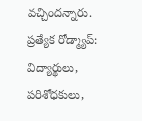వచ్చిందన్నారు.
ప్రత్యేక రోడ్మ్యాప్:
విద్యార్థులు, పరిశోధకులు,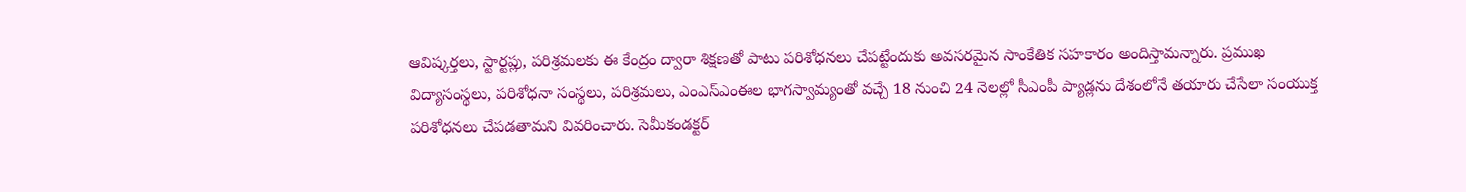ఆవిష్కర్తలు, స్టార్టప్లు, పరిశ్రమలకు ఈ కేంద్రం ద్వారా శిక్షణతో పాటు పరిశోధనలు చేపట్టేందుకు అవసరమైన సాంకేతిక సహకారం అందిస్తామన్నారు. ప్రముఖ విద్యాసంస్థలు, పరిశోధనా సంస్థలు, పరిశ్రమలు, ఎంఎస్ఎంఈల భాగస్వామ్యంతో వచ్చే 18 నుంచి 24 నెలల్లో సీఎంపీ ప్యాడ్లను దేశంలోనే తయారు చేసేలా సంయుక్త పరిశోధనలు చేపడతామని వివరించారు. సెమీకండక్టర్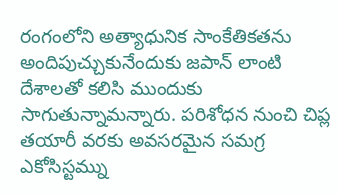రంగంలోని అత్యాధునిక సాంకేతికతను అందిపుచ్చుకునేందుకు జపాన్ లాంటి దేశాలతో కలిసి ముందుకు సాగుతున్నామన్నారు. పరిశోధన నుంచి చిప్ల తయారీ వరకు అవసరమైన సమగ్ర ఎకోసిస్టమ్ను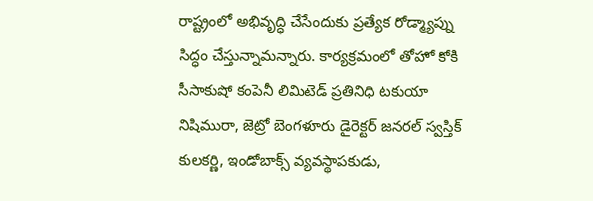రాష్ట్రంలో అభివృద్ధి చేసేందుకు ప్రత్యేక రోడ్మ్యాప్ను సిద్ధం చేస్తున్నామన్నారు. కార్యక్రమంలో తోహో కోకి సీసాకుషో కంపెనీ లిమిటెడ్ ప్రతినిధి టకుయా నిషిమురా, జెట్రో బెంగళూరు డైరెక్టర్ జనరల్ స్వస్తిక్ కులకర్ణి, ఇండోబాక్స్ వ్యవస్థాపకుడు,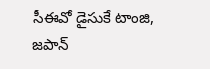సీఈవో డైసుకే టాంజి, జపాన్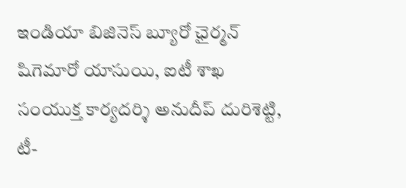ఇండియా బిజినెస్ బ్యూరో ఛైర్మన్ షిగెమారో యాసుయి, ఐటీ శాఖ సంయుక్త కార్యదర్శి అనుదీప్ దురిశెట్టి, టీ-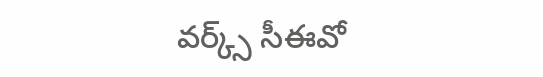వర్క్స్ సీఈవో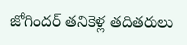జోగిందర్ తనికెళ్ల తదితరులు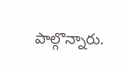పాల్గొన్నారు.